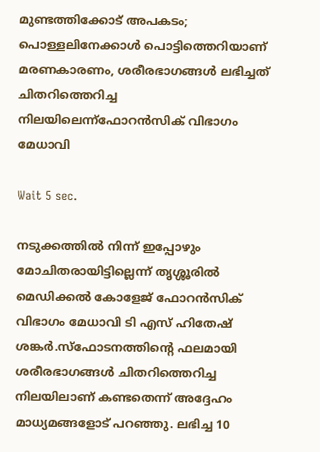മുണ്ടത്തിക്കോട് അപകടം; പൊള്ളലിനേക്കാൾ പൊട്ടിത്തെറിയാണ് മരണകാരണം, ശരീരഭാഗങ്ങൾ ലഭിച്ചത് ചിതറിത്തെറിച്ച നിലയിലെന്ന്ഫോറൻസിക് വിഭാഗം മേധാവി

Wait 5 sec.

നടുക്കത്തിൽ നിന്ന് ഇപ്പോഴും മോചിതരായിട്ടില്ലെന്ന് തൃശ്ശൂരിൽ മെഡിക്കൽ കോളേജ് ഫോറൻസിക് വിഭാഗം മേധാവി ടി എസ് ഹിതേഷ് ശങ്കർ.സ്ഫോടനത്തിൻ്റെ ഫലമായി ശരീരഭാഗങ്ങൾ ചിതറിത്തെറിച്ച നിലയിലാണ് കണ്ടതെന്ന് അദ്ദേഹം മാധ്യമങ്ങളോട് പറഞ്ഞു. ലഭിച്ച 10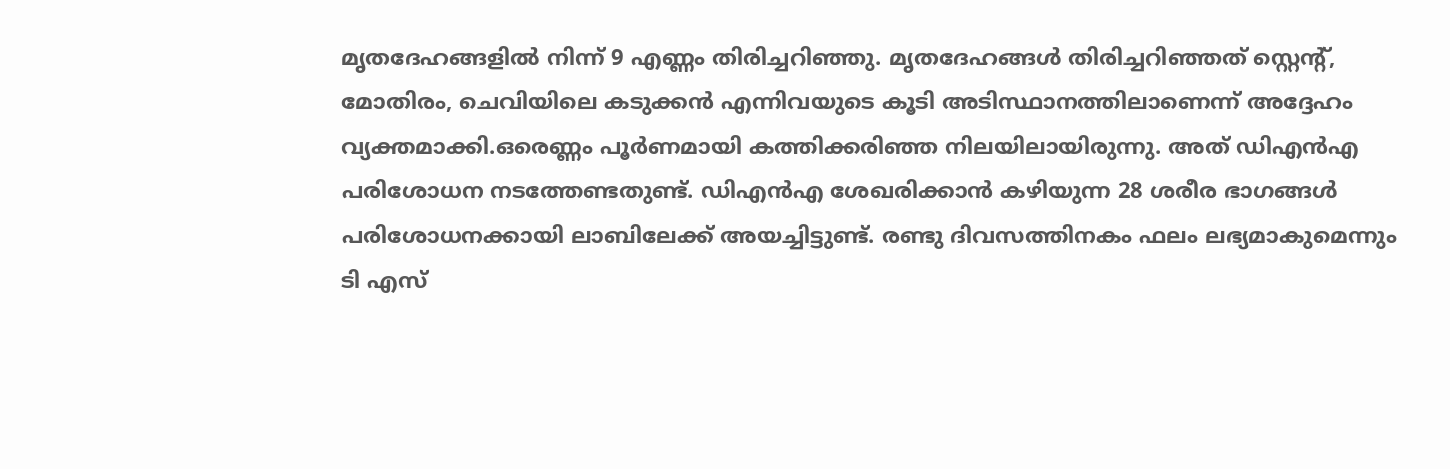മൃതദേഹങ്ങളിൽ നിന്ന് 9 എണ്ണം തിരിച്ചറിഞ്ഞു. മൃതദേഹങ്ങൾ തിരിച്ചറിഞ്ഞത് സ്റ്റെൻ്റ്, മോതിരം, ചെവിയിലെ കടുക്കൻ എന്നിവയുടെ കൂടി അടിസ്ഥാനത്തിലാണെന്ന് അദ്ദേഹം വ്യക്തമാക്കി.ഒരെണ്ണം പൂർണമായി കത്തിക്കരിഞ്ഞ നിലയിലായിരുന്നു. അത് ഡിഎൻഎ പരിശോധന നടത്തേണ്ടതുണ്ട്. ഡിഎൻഎ ശേഖരിക്കാൻ കഴിയുന്ന 28 ശരീര ഭാഗങ്ങൾ പരിശോധനക്കായി ലാബിലേക്ക് അയച്ചിട്ടുണ്ട്. രണ്ടു ദിവസത്തിനകം ഫലം ലഭ്യമാകുമെന്നും ടി എസ്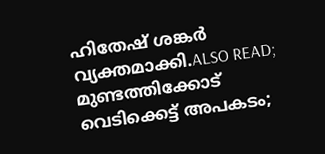ഹിതേഷ് ശങ്കർ വ്യക്തമാക്കി.ALSO READ; മുണ്ടത്തിക്കോട് വെടിക്കെട്ട് അപകടം;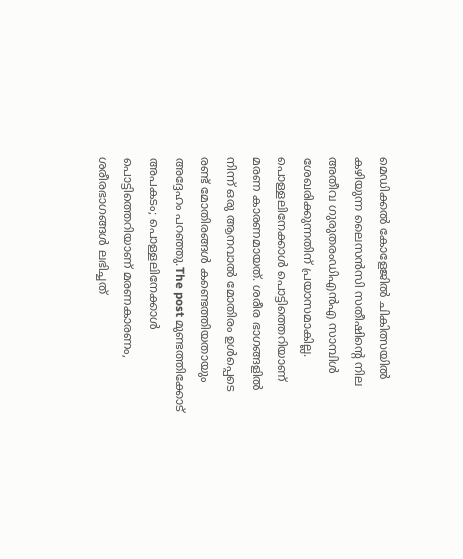മെഡിക്കൽ കോളേജിൽ ചികിത്സയിൽ കഴിയുന്ന ലൈസൻസി സതീഷിന്റെ നില അതീവ ഗുരുതരംഡിഎൻഎ സാമ്പിൾ ശേഖരിക്കുന്നതിന് പ്രയാസമാകില്ല. പൊള്ളലിനേക്കാൾ പൊട്ടിത്തെറിയാണ് മരണ കാരണമായത്. ശരീര ഭാഗങ്ങളിൽ നിന്ന് ഒരു ആനവാൽ മോതിരം ഉൾപ്പെടെ രണ്ട് മോതിരങ്ങൾ കണ്ടെത്തിയതായും അദ്ദേഹം പറഞ്ഞു.The post മുണ്ടത്തിക്കോട് അപകടം; പൊള്ളലിനേക്കാൾ പൊട്ടിത്തെറിയാണ് മരണകാരണം, ശരീരഭാഗങ്ങൾ ലഭിച്ചത്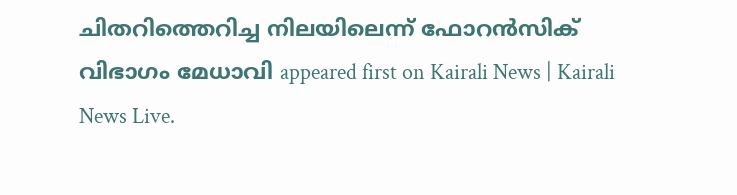ചിതറിത്തെറിച്ച നിലയിലെന്ന് ഫോറൻസിക് വിഭാഗം മേധാവി appeared first on Kairali News | Kairali News Live.